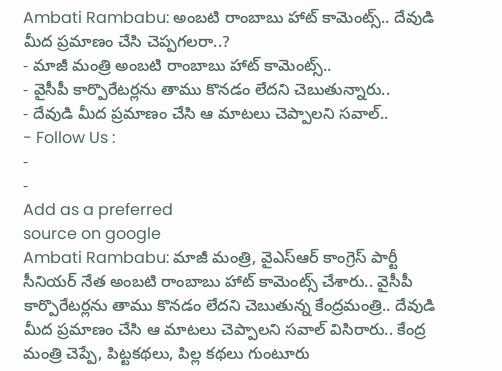Ambati Rambabu: అంబటి రాంబాబు హాట్ కామెంట్స్.. దేవుడి మీద ప్రమాణం చేసి చెప్పగలరా..?
- మాజీ మంత్రి అంబటి రాంబాబు హాట్ కామెంట్స్..
- వైసీపీ కార్పొరేటర్లను తాము కొనడం లేదని చెబుతున్నారు..
- దేవుడి మీద ప్రమాణం చేసి ఆ మాటలు చెప్పాలని సవాల్..
- Follow Us :
-
-
Add as a preferred
source on google
Ambati Rambabu: మాజీ మంత్రి, వైఎస్ఆర్ కాంగ్రెస్ పార్టీ సీనియర్ నేత అంబటి రాంబాబు హాట్ కామెంట్స్ చేశారు.. వైసీపీ కార్పొరేటర్లను తాము కొనడం లేదని చెబుతున్న కేంద్రమంత్రి.. దేవుడి మీద ప్రమాణం చేసి ఆ మాటలు చెప్పాలని సవాల్ విసిరారు.. కేంద్ర మంత్రి చెప్పే, పిట్టకథలు, పిల్ల కథలు గుంటూరు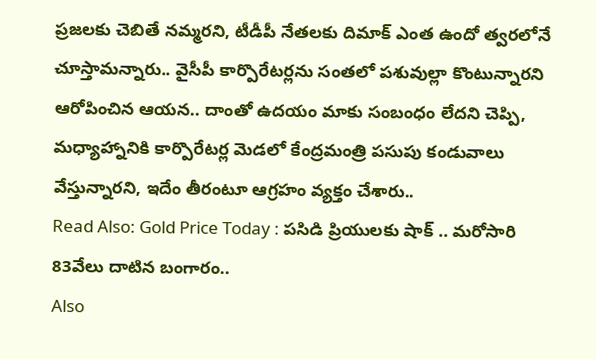ప్రజలకు చెబితే నమ్మరని, టీడీపీ నేతలకు దిమాక్ ఎంత ఉందో త్వరలోనే చూస్తామన్నారు.. వైసీపీ కార్పొరేటర్లను సంతలో పశువుల్లా కొంటున్నారని ఆరోపించిన ఆయన.. దాంతో ఉదయం మాకు సంబంధం లేదని చెప్పి, మధ్యాహ్నానికి కార్పొరేటర్ల మెడలో కేంద్రమంత్రి పసుపు కండువాలు వేస్తున్నారని, ఇదేం తీరంటూ ఆగ్రహం వ్యక్తం చేశారు..
Read Also: Gold Price Today : పసిడి ప్రియులకు షాక్ .. మరోసారి 83వేలు దాటిన బంగారం..
Also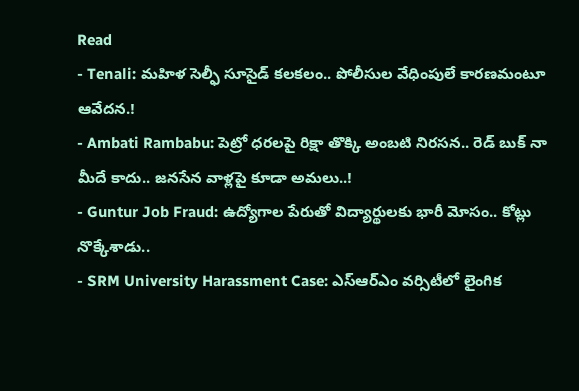Read
- Tenali: మహిళ సెల్ఫీ సూసైడ్ కలకలం.. పోలీసుల వేధింపులే కారణమంటూ ఆవేదన.!
- Ambati Rambabu: పెట్రో ధరలపై రిక్షా తొక్కి అంబటి నిరసన.. రెడ్ బుక్ నా మీదే కాదు.. జనసేన వాళ్లపై కూడా అమలు..!
- Guntur Job Fraud: ఉద్యోగాల పేరుతో విద్యార్థులకు భారీ మోసం.. కోట్లు నొక్కేశాడు..
- SRM University Harassment Case: ఎస్ఆర్ఎం వర్సిటీలో లైంగిక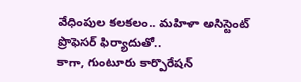వేధింపుల కలకలం.. మహిళా అసిస్టెంట్ ప్రొఫెసర్ ఫిర్యాదుతో..
కాగా, గుంటూరు కార్పొరేషన్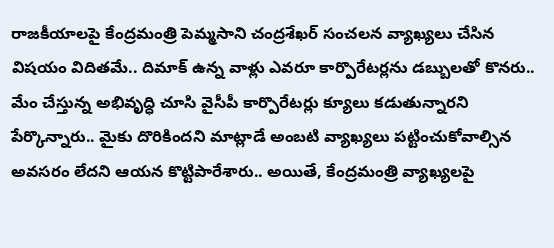రాజకీయాలపై కేంద్రమంత్రి పెమ్మసాని చంద్రశేఖర్ సంచలన వ్యాఖ్యలు చేసిన విషయం విదితమే.. దిమాక్ ఉన్న వాళ్లు ఎవరూ కార్పొరేటర్లను డబ్బులతో కొనరు.. మేం చేస్తున్న అభివృద్ధి చూసి వైసీపీ కార్పొరేటర్లు క్యూలు కడుతున్నారని పేర్కొన్నారు.. మైకు దొరికిందని మాట్లాడే అంబటి వ్యాఖ్యలు పట్టించుకోవాల్సిన అవసరం లేదని ఆయన కొట్టిపారేశారు.. అయితే, కేంద్రమంత్రి వ్యాఖ్యలపై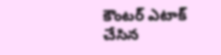కౌంటర్ ఎటాక్ చేసిన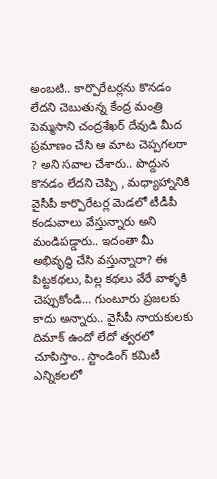అంబటి.. కార్పొరేటర్లను కొనడం లేదని చెబుతున్న కేంద్ర మంత్రి పెమ్మసాని చంద్రశేఖర్ దేవుడి మీద ప్రమాణం చేసి ఆ మాట చెప్పగలరా ? అని సవాల చేశారు.. పొద్దున కొనడం లేదని చెప్పి , మధ్యాహ్నానికి వైసీపీ కార్పొరేటర్ల మెడలో టీడీపీ కండువాలు వేస్తున్నారు అని మండిపడ్డారు.. ఇదంతా మీ అభివృద్ధి చేసి వస్తున్నారా? ఈ పిట్టకథలు, పిల్ల కథలు వేరే వాళ్ళకి చెప్పుకోండి… గుంటూరు ప్రజలకు కాదు అన్నారు.. వైసీపీ నాయకులకు దిమాక్ ఉందో లేదో త్వరలో చూపిస్తాం.. స్టాండింగ్ కమిటీ ఎన్నికలలో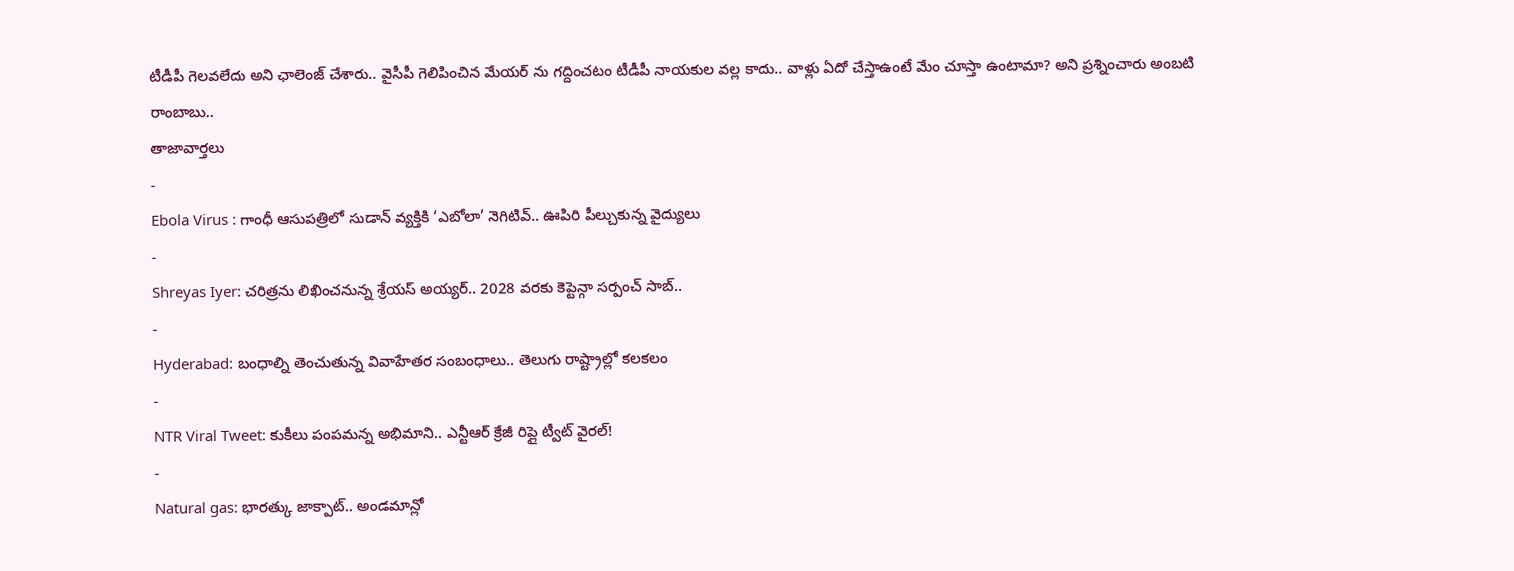టీడీపీ గెలవలేదు అని ఛాలెంజ్ చేశారు.. వైసీపీ గెలిపించిన మేయర్ ను గద్దించటం టీడీపీ నాయకుల వల్ల కాదు.. వాళ్లు ఏదో చేస్తాఉంటే మేం చూస్తా ఉంటామా? అని ప్రశ్నించారు అంబటి రాంబాబు..
తాజావార్తలు
-
Ebola Virus : గాంధీ ఆసుపత్రిలో సుడాన్ వ్యక్తికి ‘ఎబోలా’ నెగిటివ్.. ఊపిరి పీల్చుకున్న వైద్యులు
-
Shreyas Iyer: చరిత్రను లిఖించనున్న శ్రేయస్ అయ్యర్.. 2028 వరకు కెప్టెన్గా సర్పంచ్ సాబ్..
-
Hyderabad: బంధాల్ని తెంచుతున్న వివాహేతర సంబంధాలు.. తెలుగు రాష్ట్రాల్లో కలకలం
-
NTR Viral Tweet: కుకీలు పంపమన్న అభిమాని.. ఎన్టీఆర్ క్రేజీ రిప్లై ట్వీట్ వైరల్!
-
Natural gas: భారత్కు జాక్పాట్.. అండమాన్లో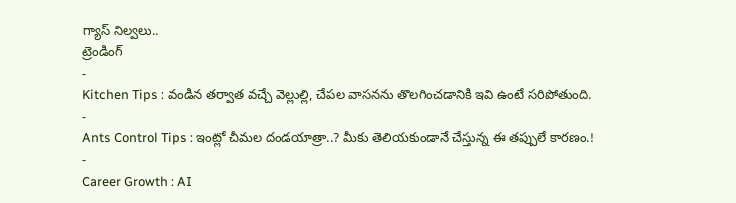గ్యాస్ నిల్వలు..
ట్రెండింగ్
-
Kitchen Tips : వండిన తర్వాత వచ్చే వెల్లుల్లి, చేపల వాసనను తొలగించడానికి ఇవి ఉంటే సరిపోతుంది.
-
Ants Control Tips : ఇంట్లో చీమల దండయాత్రా..? మీకు తెలియకుండానే చేస్తున్న ఈ తప్పులే కారణం.!
-
Career Growth : AI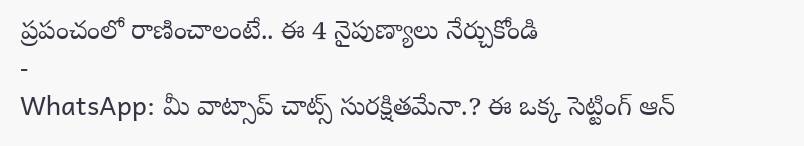ప్రపంచంలో రాణించాలంటే.. ఈ 4 నైపుణ్యాలు నేర్చుకోండి
-
WhatsApp: మీ వాట్సాప్ చాట్స్ సురక్షితమేనా.? ఈ ఒక్క సెట్టింగ్ ఆన్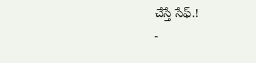చేస్తే సేఫ్.!
-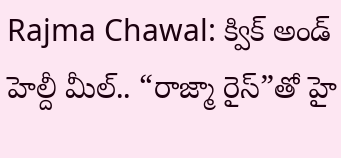Rajma Chawal: క్విక్ అండ్ హెల్దీ మీల్.. “రాజ్మా రైస్”తో హై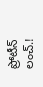ప్రోటీన్ లంచ్.!